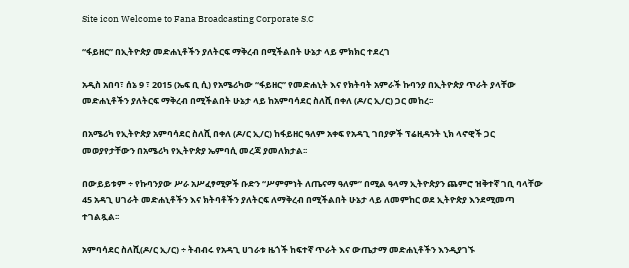Site icon Welcome to Fana Broadcasting Corporate S.C

“ፋይዘር” በኢትዮጵያ መድሐኒቶችን ያለትርፍ ማቅረብ በሚችልበት ሁኔታ ላይ ምክክር ተደረገ

አዲስ አበባ፣ ሰኔ 9 ፣ 2015 (ኤፍ ቢ ሲ) የአሜሪካው “ፋይዘር” የመድሐኒት እና የክትባት አምራች ኩባንያ በኢትዮጵያ ጥራት ያላቸው መድሐኒቶችን ያለትርፍ ማቅረብ በሚችልበት ሁኔታ ላይ ከአምባሳደር ስለሺ በቀለ (ዶ/ር ኢ/ር) ጋር መከረ፡፡

በአሜሪካ የኢትዮጵያ አምባሳደር ስለሺ በቀለ (ዶ/ር ኢ/ር) ከፋይዘር ዓለም አቀፍ የአዳጊ ገበያዎች ፕሬዚዳንት ኒክ ላኖዊች ጋር መወያየታቸውን በአሜሪካ የኢትዮጵያ ኤምባሲ መረጃ ያመለክታል፡፡

በውይይቱም ÷ የኩባንያው ሥራ አሥፈፃሚዎች ቡድን “ሥምምነት ለጤናማ ዓለም” በሚል ዓላማ ኢትዮጵያን ጨምሮ ዝቅተኛ ገቢ ባላቸው 45 አዳጊ ሀገራት መድሐኒቶችን እና ክትባቶችን ያለትርፍ ለማቅረብ በሚችልበት ሁኔታ ላይ ለመምከር ወደ ኢትዮጵያ እንደሚመጣ ተገልጿል፡፡

አምባሳደር ስለሺ(ዶ/ር ኢ/ር) ÷ ትብብሩ የአዳጊ ሀገራቱ ዜጎች ከፍተኛ ጥራት እና ውጤታማ መድሐኒቶችን እንዲያገኙ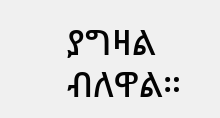ያግዛል ብለዋል።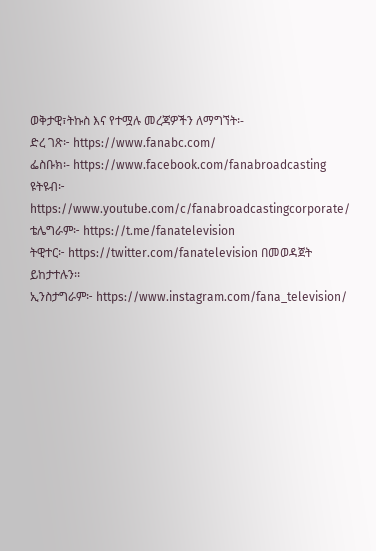ወቅታዊ፣ትኩስ እና የተሟሉ መረጃዎችን ለማግኘት፡-
ድረ ገጽ፦ https://www.fanabc.com/
ፌስቡክ፡- https://www.facebook.com/fanabroadcasting
ዩትዩብ፦ https://www.youtube.com/c/fanabroadcastingcorporate/
ቴሌግራም፦ https://t.me/fanatelevision
ትዊተር፦ https://twitter.com/fanatelevision በመወዳጀት ይከታተሉን፡፡
ኢንስታግራም፦ https://www.instagram.com/fana_television/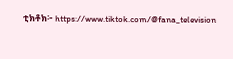ቲክቶክ፦ https://www.tiktok.com/@fana_television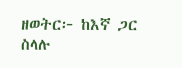ዘወትር፦ ከእኛ ጋር ስላሉ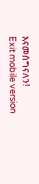እናመሰግናለን!
Exit mobile version